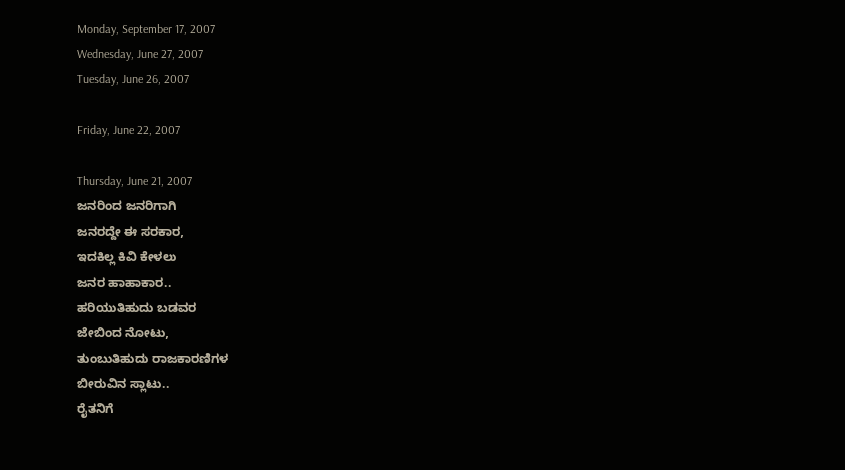Monday, September 17, 2007
Wednesday, June 27, 2007
Tuesday, June 26, 2007

Friday, June 22, 2007

Thursday, June 21, 2007
ಜನರಿಂದ ಜನರಿಗಾಗಿ
ಜನರದ್ದೇ ಈ ಸರಕಾರ,
ಇದಕಿಲ್ಲ ಕಿವಿ ಕೇಳಲು
ಜನರ ಹಾಹಾಕಾರ..
ಹರಿಯುತಿಹುದು ಬಡವರ
ಜೇಬಿಂದ ನೋಟು,
ತುಂಬುತಿಹುದು ರಾಜಕಾರಣಿಗಳ
ಬೀರುವಿನ ಸ್ಲಾಟು..
ರೈತನಿಗೆ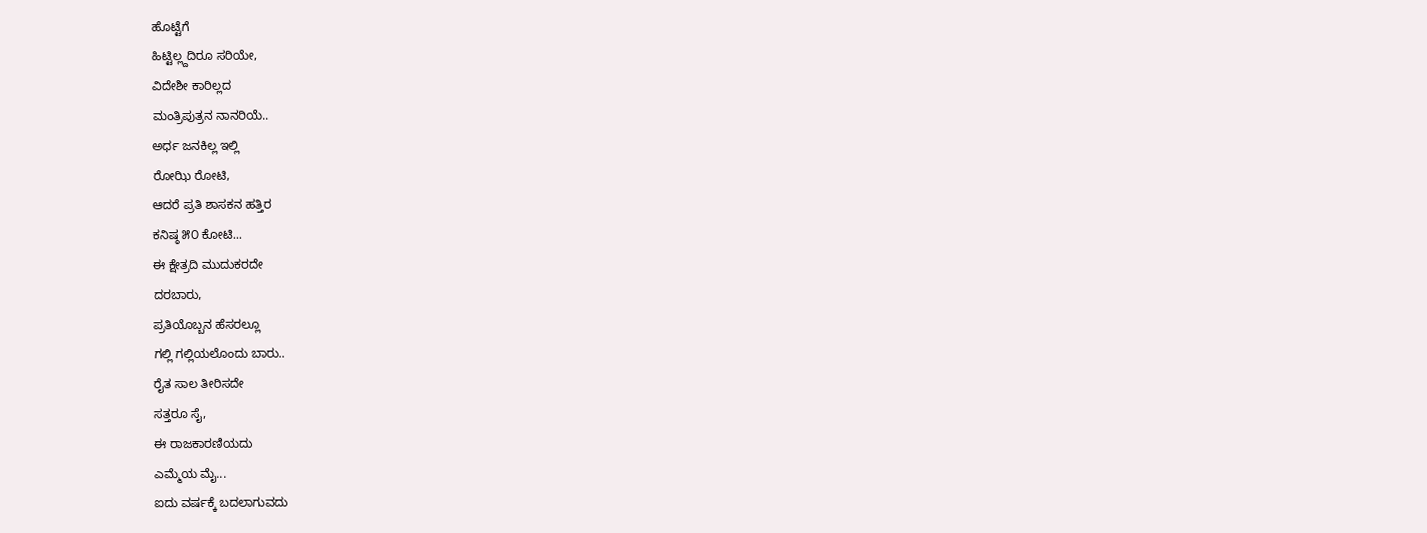ಹೊಟ್ಟೆಗೆ
ಹಿಟ್ಟಿಲ್ಲ್ದದಿರೂ ಸರಿಯೇ,
ವಿದೇಶೀ ಕಾರಿಲ್ಲದ
ಮಂತ್ರಿಪುತ್ರನ ನಾನರಿಯೆ..
ಅರ್ಧ ಜನಕಿಲ್ಲ ಇಲ್ಲಿ
ರೋಝಿ ರೋಟಿ,
ಆದರೆ ಪ್ರತಿ ಶಾಸಕನ ಹತ್ತಿರ
ಕನಿಷ್ಠ ೫೦ ಕೋಟಿ...
ಈ ಕ್ಷೇತ್ರದಿ ಮುದುಕರದೇ
ದರಬಾರು,
ಪ್ರತಿಯೊಬ್ಬನ ಹೆಸರಲ್ಲೂ
ಗಲ್ಲಿ ಗಲ್ಲಿಯಲೊಂದು ಬಾರು..
ರೈತ ಸಾಲ ತೀರಿಸದೇ
ಸತ್ತರೂ ಸೈ,
ಈ ರಾಜಕಾರಣಿಯದು
ಎಮ್ಮೆಯ ಮೈ...
ಐದು ವರ್ಷಕ್ಕೆ ಬದಲಾಗುವದು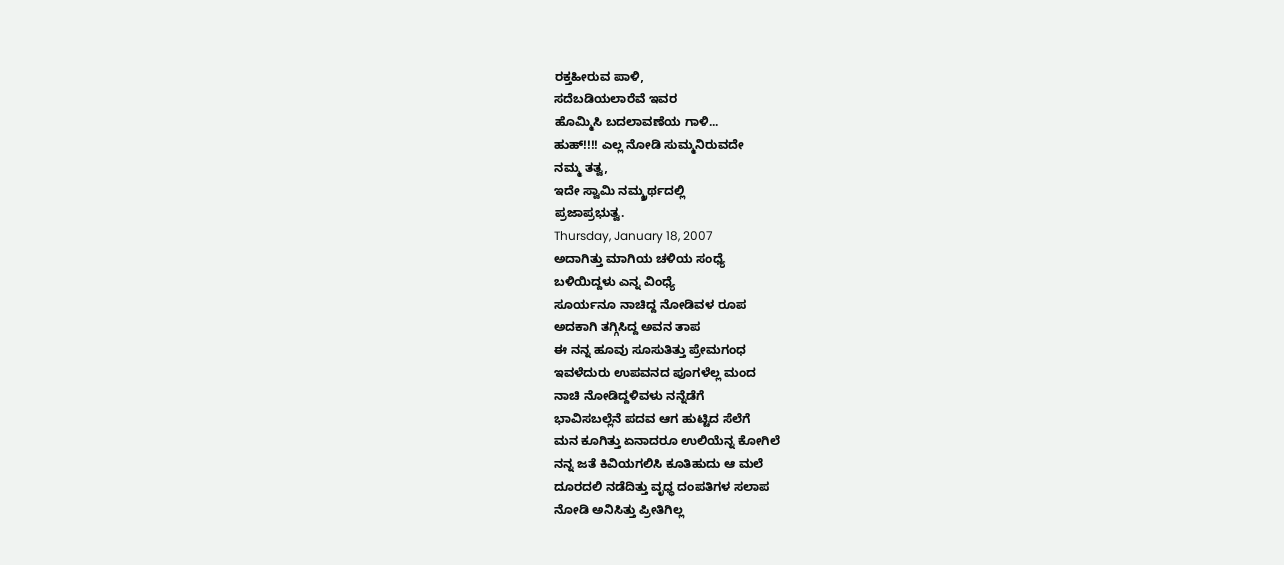ರಕ್ತಹೀರುವ ಪಾಳಿ,
ಸದೆಬಡಿಯಲಾರೆವೆ ಇವರ
ಹೊಮ್ಮಿಸಿ ಬದಲಾವಣೆಯ ಗಾಳಿ...
ಹುಹ್!!!! ಎಲ್ಲ ನೋಡಿ ಸುಮ್ಮನಿರುವದೇ
ನಮ್ಮ ತತ್ವ,
ಇದೇ ಸ್ವಾಮಿ ನಮ್ಮ್ರರ್ಥದಲ್ಲಿ
ಪ್ರಜಾಪ್ರಭುತ್ವ.
Thursday, January 18, 2007
ಅದಾಗಿತ್ತು ಮಾಗಿಯ ಚಳಿಯ ಸಂಧ್ಯೆ
ಬಳಿಯಿದ್ದಳು ಎನ್ನ ವಿಂಧ್ಯೆ
ಸೂರ್ಯನೂ ನಾಚಿದ್ದ ನೋಡಿವಳ ರೂಪ
ಅದಕಾಗಿ ತಗ್ಗಿಸಿದ್ದ ಅವನ ತಾಪ
ಈ ನನ್ನ ಹೂವು ಸೂಸುತಿತ್ತು ಪ್ರೇಮಗಂಧ
ಇವಳೆದುರು ಉಪವನದ ಪೂಗಳೆಲ್ಲ ಮಂದ
ನಾಚಿ ನೋಡಿದ್ದಳಿವಳು ನನ್ನೆಡೆಗೆ
ಭಾವಿಸಬಲ್ಲೆನೆ ಪದವ ಆಗ ಹುಟ್ಟಿದ ಸೆಲೆಗೆ
ಮನ ಕೂಗಿತ್ತು ಏನಾದರೂ ಉಲಿಯೆನ್ನ ಕೋಗಿಲೆ
ನನ್ನ ಜತೆ ಕಿವಿಯಗಲಿಸಿ ಕೂತಿಹುದು ಆ ಮಲೆ
ದೂರದಲಿ ನಡೆದಿತ್ತು ವೃಧ್ಧ ದಂಪತಿಗಳ ಸಲಾಪ
ನೋಡಿ ಅನಿಸಿತ್ತು ಪ್ರೀತಿಗಿಲ್ಲ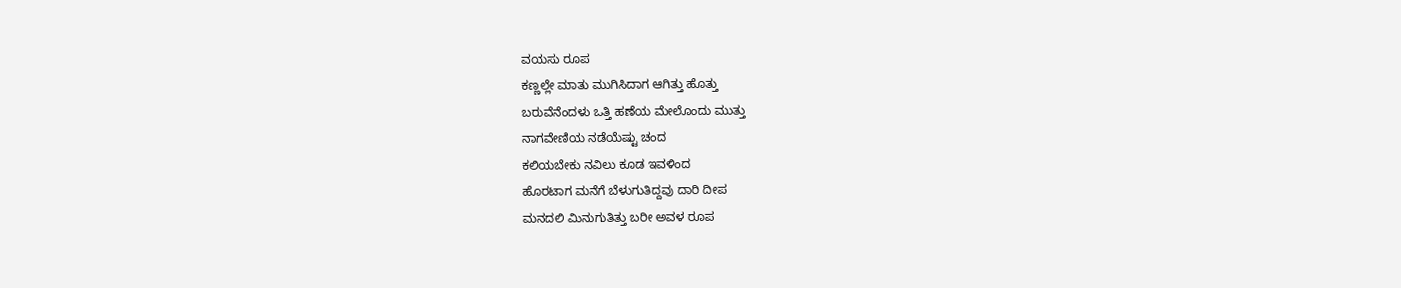ವಯಸು ರೂಪ
ಕಣ್ಣಲ್ಲೇ ಮಾತು ಮುಗಿಸಿದಾಗ ಆಗಿತ್ತು ಹೊತ್ತು
ಬರುವೆನೆಂದಳು ಒತ್ತಿ ಹಣೆಯ ಮೇಲೊಂದು ಮುತ್ತು
ನಾಗವೇಣಿಯ ನಡೆಯೆಷ್ಟು ಚಂದ
ಕಲಿಯಬೇಕು ನವಿಲು ಕೂಡ ಇವಳಿಂದ
ಹೊರಟಾಗ ಮನೆಗೆ ಬೆಳುಗುತಿದ್ದವು ದಾರಿ ದೀಪ
ಮನದಲಿ ಮಿನುಗುತಿತ್ತು ಬರೀ ಅವಳ ರೂಪ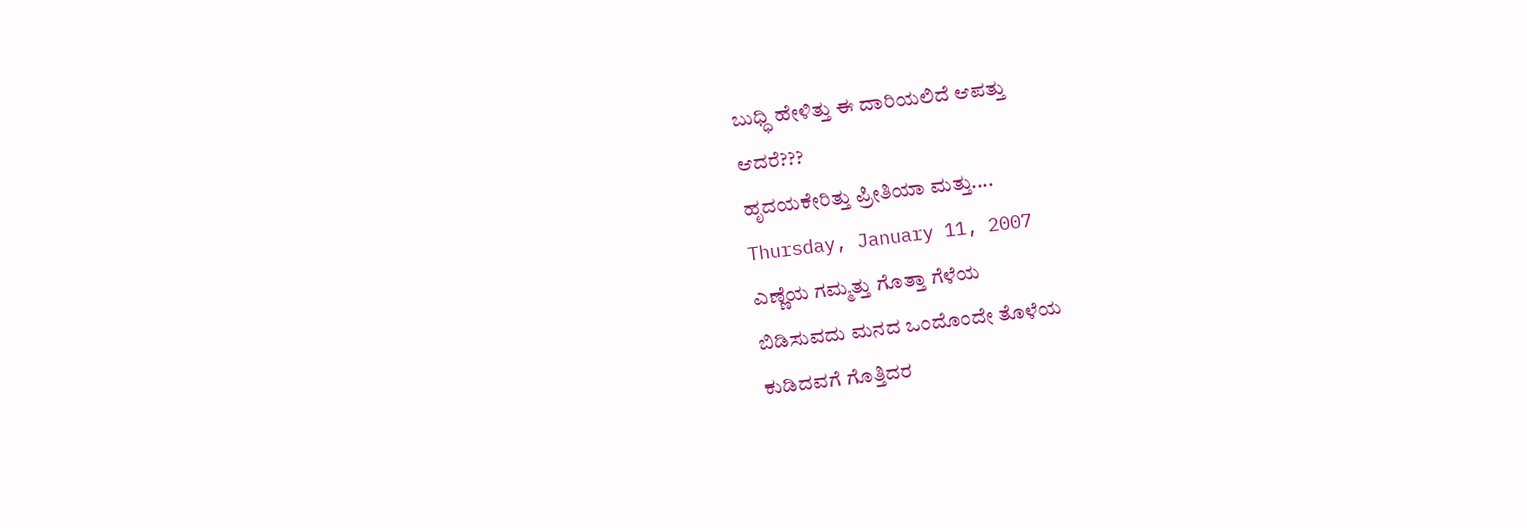ಬುಧ್ಧಿ ಹೇಳಿತ್ತು ಈ ದಾರಿಯಲಿದೆ ಆಪತ್ತು
ಆದರೆ???
ಹೃದಯಕೇರಿತ್ತು ಪ್ರೀತಿಯಾ ಮತ್ತು....
Thursday, January 11, 2007
ಎಣ್ಣೆಯ ಗಮ್ಮತ್ತು ಗೊತ್ತಾ ಗೆಳೆಯ
ಬಿಡಿಸುವದು ಮನದ ಒಂದೊಂದೇ ತೊಳೆಯ
ಕುಡಿದವಗೆ ಗೊತ್ತಿದರ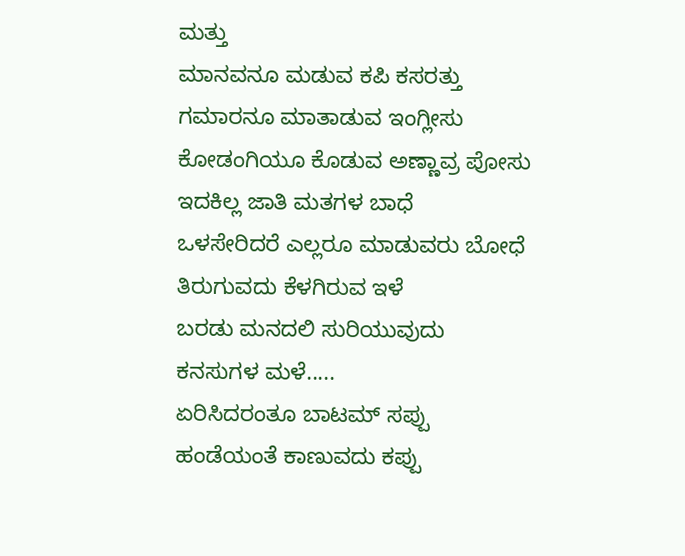ಮತ್ತು
ಮಾನವನೂ ಮಡುವ ಕಪಿ ಕಸರತ್ತು
ಗಮಾರನೂ ಮಾತಾಡುವ ಇಂಗ್ಲೀಸು
ಕೋಡಂಗಿಯೂ ಕೊಡುವ ಅಣ್ಣಾವ್ರ ಪೋಸು
ಇದಕಿಲ್ಲ ಜಾತಿ ಮತಗಳ ಬಾಧೆ
ಒಳಸೇರಿದರೆ ಎಲ್ಲರೂ ಮಾಡುವರು ಬೋಧೆ
ತಿರುಗುವದು ಕೆಳಗಿರುವ ಇಳೆ
ಬರಡು ಮನದಲಿ ಸುರಿಯುವುದು
ಕನಸುಗಳ ಮಳೆ.....
ಏರಿಸಿದರಂತೂ ಬಾಟಮ್ ಸಪ್ಪು
ಹಂಡೆಯಂತೆ ಕಾಣುವದು ಕಪ್ಪು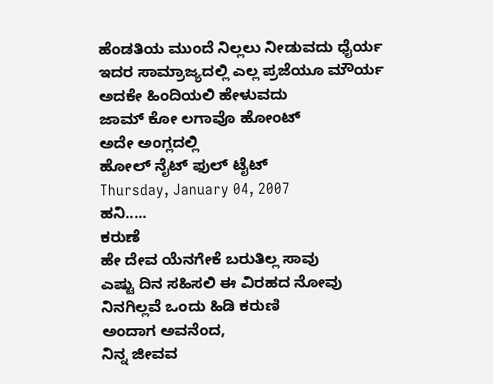ಹೆಂಡತಿಯ ಮುಂದೆ ನಿಲ್ಲಲು ನೀಡುವದು ಧೈರ್ಯ
ಇದರ ಸಾಮ್ರಾಜ್ಯದಲ್ಲಿ ಎಲ್ಲ ಪ್ರಜೆಯೂ ಮೌರ್ಯ
ಅದಕೇ ಹಿಂದಿಯಲಿ ಹೇಳುವದು
ಜಾಮ್ ಕೋ ಲಗಾವೊ ಹೋಂಟ್
ಅದೇ ಅಂಗ್ಲದಲ್ಲಿ
ಹೋಲ್ ನೈಟ್ ಫುಲ್ ಟೈಟ್
Thursday, January 04, 2007
ಹನಿ.....
ಕರುಣೆ
ಹೇ ದೇವ ಯೆನಗೇಕೆ ಬರುತಿಲ್ಲ ಸಾವು
ಎಷ್ಟು ದಿನ ಸಹಿಸಲಿ ಈ ವಿರಹದ ನೋವು
ನಿನಗಿಲ್ಲವೆ ಒಂದು ಹಿಡಿ ಕರುಣಿ
ಅಂದಾಗ ಅವನೆಂದ,
ನಿನ್ನ ಜೀವವ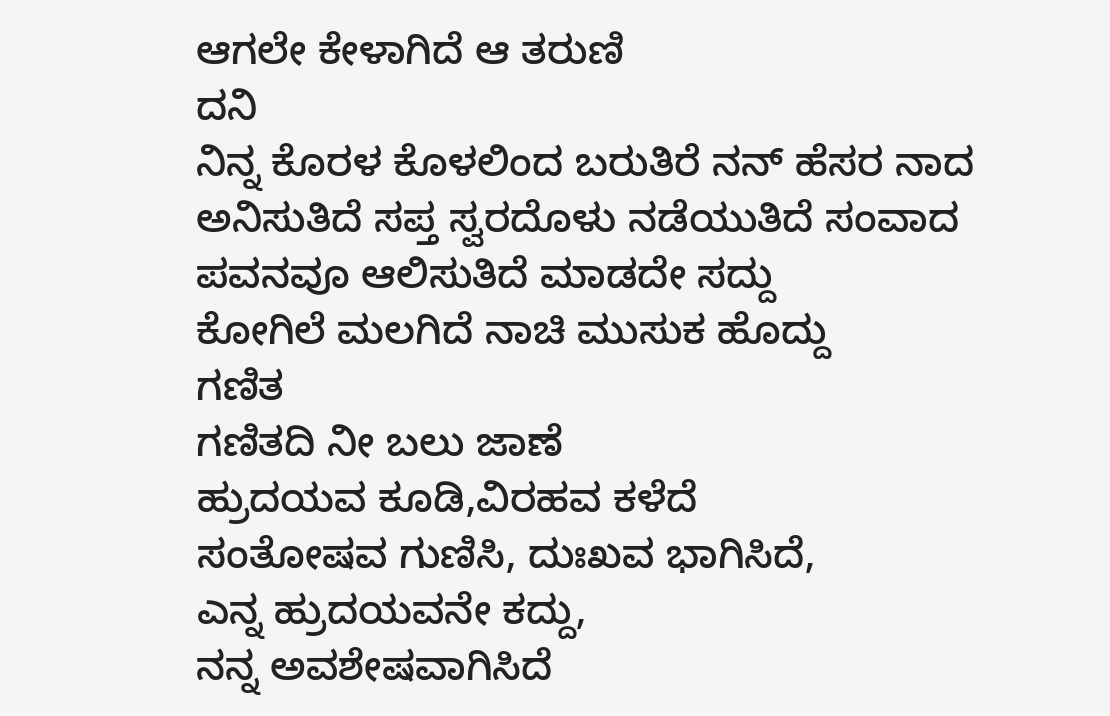ಆಗಲೇ ಕೇಳಾಗಿದೆ ಆ ತರುಣಿ
ದನಿ
ನಿನ್ನ ಕೊರಳ ಕೊಳಲಿಂದ ಬರುತಿರೆ ನನ್ ಹೆಸರ ನಾದ
ಅನಿಸುತಿದೆ ಸಪ್ತ ಸ್ವರದೊಳು ನಡೆಯುತಿದೆ ಸಂವಾದ
ಪವನವೂ ಆಲಿಸುತಿದೆ ಮಾಡದೇ ಸದ್ದು
ಕೋಗಿಲೆ ಮಲಗಿದೆ ನಾಚಿ ಮುಸುಕ ಹೊದ್ದು
ಗಣಿತ
ಗಣಿತದಿ ನೀ ಬಲು ಜಾಣೆ
ಹ್ರುದಯವ ಕೂಡಿ,ವಿರಹವ ಕಳೆದೆ
ಸಂತೋಷವ ಗುಣಿಸಿ, ದುಃಖವ ಭಾಗಿಸಿದೆ,
ಎನ್ನ ಹ್ರುದಯವನೇ ಕದ್ದು,
ನನ್ನ ಅವಶೇಷವಾಗಿಸಿದೆ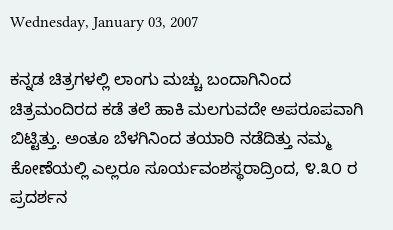Wednesday, January 03, 2007

ಕನ್ನಡ ಚಿತ್ರಗಳಲ್ಲಿ ಲಾಂಗು ಮಚ್ಚು ಬಂದಾಗಿನಿಂದ ಚಿತ್ರಮಂದಿರದ ಕಡೆ ತಲೆ ಹಾಕಿ ಮಲಗುವದೇ ಅಪರೂಪವಾಗಿ ಬಿಟ್ಟಿತ್ತು. ಅಂತೂ ಬೆಳಗಿನಿಂದ ತಯಾರಿ ನಡೆದಿತ್ತು ನಮ್ಮ ಕೋಣೆಯಲ್ಲಿ ಎಲ್ಲರೂ ಸೂರ್ಯವಂಶಸ್ಥರಾದ್ರಿಂದ, ೪.೩೦ ರ ಪ್ರದರ್ಶನ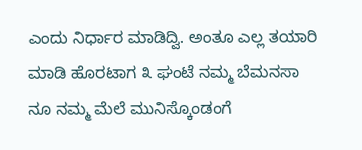ಎಂದು ನಿರ್ಧಾರ ಮಾಡಿದ್ವಿ. ಅಂತೂ ಎಲ್ಲ ತಯಾರಿ ಮಾಡಿ ಹೊರಟಾಗ ೩ ಘಂಟೆ ನಮ್ಮ ಬೆಮನಸಾ ನೂ ನಮ್ಮ ಮೆಲೆ ಮುನಿಸ್ಕೊಂಡಂಗೆ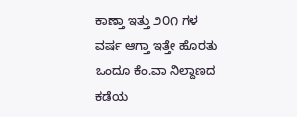ಕಾಣ್ತಾ ಇತ್ತು ೨೦೧ ಗಳ ವರ್ಷ ಆಗ್ತಾ ಇತ್ತೇ ಹೊರತು ಒಂದೂ ಕೆಂ.ವಾ ನಿಲ್ದಾಣದ ಕಡೆಯ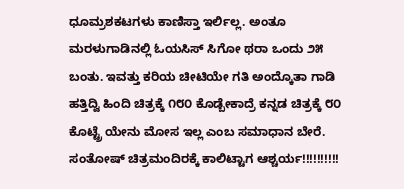ಧೂಮ್ರಶಕಟಗಳು ಕಾಣಿಸ್ತಾ ಇರ್ಲಿಲ್ಲ. ಅಂತೂ ಮರಳುಗಾಡಿನಲ್ಲಿ ಓಯಸಿಸ್ ಸಿಗೋ ಥರಾ ಒಂದು ೨೫ ಬಂತು. ಇವತ್ತು ಕರಿಯ ಚೀಟಿಯೇ ಗತಿ ಅಂದ್ಕೊತಾ ಗಾಡಿ ಹತ್ತಿದ್ವಿ ಹಿಂದಿ ಚಿತ್ರಕ್ಕೆ ೧೮೦ ಕೊಡ್ಬೇಕಾದ್ರೆ ಕನ್ನಡ ಚಿತ್ರಕ್ಕೆ ೮೦ ಕೊಟ್ಟ್ರೆ ಯೇನು ಮೋಸ ಇಲ್ಲ ಎಂಬ ಸಮಾಧಾನ ಬೇರೆ. ಸಂತೋಷ್ ಚಿತ್ರಮಂದಿರಕ್ಕೆ ಕಾಲಿಟ್ಟಾಗ ಆಶ್ಚರ್ಯ!!!!!!!!!!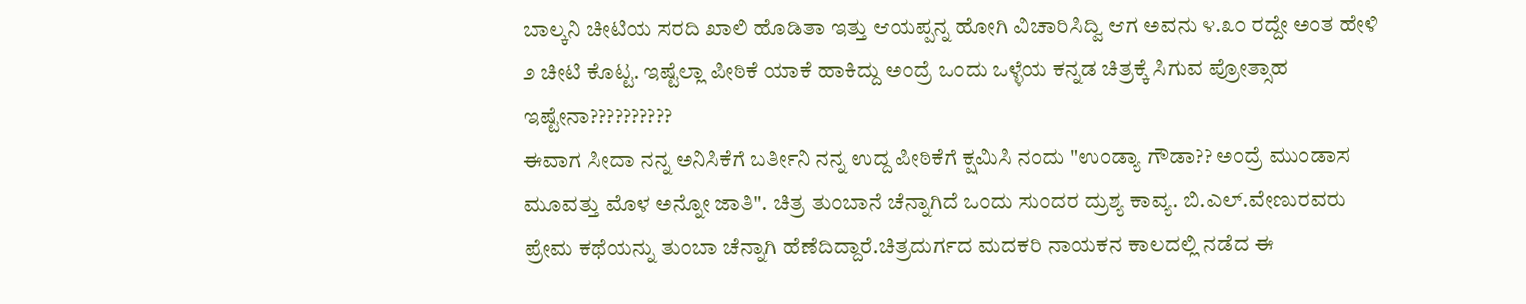ಬಾಲ್ಕನಿ ಚೀಟಿಯ ಸರದಿ ಖಾಲಿ ಹೊಡಿತಾ ಇತ್ತು ಆಯಪ್ಪನ್ನ ಹೋಗಿ ವಿಚಾರಿಸಿದ್ವಿ ಆಗ ಅವನು ೪.೩೦ ರದ್ದೇ ಅಂತ ಹೇಳಿ ೨ ಚೀಟಿ ಕೊಟ್ಟ. ಇಷ್ಟೆಲ್ಲಾ ಪೀಠಿಕೆ ಯಾಕೆ ಹಾಕಿದ್ದು ಅಂದ್ರೆ ಒಂದು ಒಳ್ಳೆಯ ಕನ್ನಡ ಚಿತ್ರಕ್ಕೆ ಸಿಗುವ ಪ್ರೋತ್ಸಾಹ ಇಷ್ಟೇನಾ??????????
ಈವಾಗ ಸೀದಾ ನನ್ನ ಅನಿಸಿಕೆಗೆ ಬರ್ತೀನಿ ನನ್ನ ಉದ್ದ ಪೀಠಿಕೆಗೆ ಕ್ಷಮಿಸಿ ನಂದು "ಉಂಡ್ಯಾ ಗೌಡಾ?? ಅಂದ್ರೆ ಮುಂಡಾಸ ಮೂವತ್ತು ಮೊಳ ಅನ್ನೋ ಜಾತಿ". ಚಿತ್ರ ತುಂಬಾನೆ ಚೆನ್ನಾಗಿದೆ ಒಂದು ಸುಂದರ ದ್ರುಶ್ಯ ಕಾವ್ಯ. ಬಿ.ಎಲ್.ವೇಣುರವರು ಪ್ರೇಮ ಕಥೆಯನ್ನು ತುಂಬಾ ಚೆನ್ನಾಗಿ ಹೆಣೆದಿದ್ದಾರೆ.ಚಿತ್ರದುರ್ಗದ ಮದಕರಿ ನಾಯಕನ ಕಾಲದಲ್ಲಿ ನಡೆದ ಈ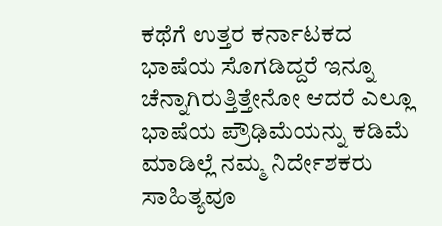ಕಥೆಗೆ ಉತ್ತರ ಕರ್ನಾಟಕದ ಭಾಷೆಯ ಸೊಗಡಿದ್ದರೆ ಇನ್ನೂ ಚೆನ್ನಾಗಿರುತ್ತಿತ್ತೇನೋ ಆದರೆ ಎಲ್ಲೂ ಭಾಷೆಯ ಪ್ರೌಢಿಮೆಯನ್ನು ಕಡಿಮೆ ಮಾಡಿಲ್ಲೆ ನಮ್ಮ ನಿರ್ದೇಶಕರು ಸಾಹಿತ್ಯವೂ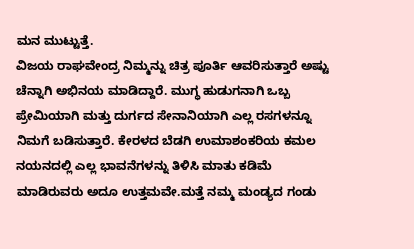ಮನ ಮುಟ್ಟುತ್ತೆ.
ವಿಜಯ ರಾಘವೇಂದ್ರ ನಿಮ್ಮನ್ನು ಚಿತ್ರ ಪೂರ್ತಿ ಆವರಿಸುತ್ತಾರೆ ಅಷ್ಟು ಚೆನ್ನಾಗಿ ಅಭಿನಯ ಮಾಡಿದ್ದಾರೆ. ಮುಗ್ಧ ಹುಡುಗನಾಗಿ ಒಬ್ಬ ಪ್ರೇಮಿಯಾಗಿ ಮತ್ತು ದುರ್ಗದ ಸೇನಾನಿಯಾಗಿ ಎಲ್ಲ ರಸಗಳನ್ನೂ ನಿಮಗೆ ಬಡಿಸುತ್ತಾರೆ. ಕೇರಳದ ಬೆಡಗಿ ಉಮಾಶಂಕರಿಯ ಕಮಲ ನಯನದಲ್ಲಿ ಎಲ್ಲ ಭಾವನೆಗಳನ್ನು ತಿಳಿಸಿ ಮಾತು ಕಡಿಮೆ ಮಾಡಿರುವರು ಅದೂ ಉತ್ತಮವೇ.ಮತ್ತೆ ನಮ್ಮ ಮಂಡ್ಯದ ಗಂಡು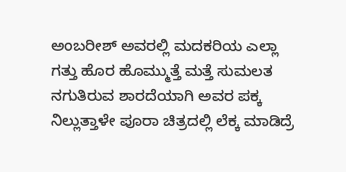ಅಂಬರೀಶ್ ಅವರಲ್ಲಿ ಮದಕರಿಯ ಎಲ್ಲಾ ಗತ್ತು ಹೊರ ಹೊಮ್ಮುತ್ತೆ ಮತ್ತೆ ಸುಮಲತ ನಗುತಿರುವ ಶಾರದೆಯಾಗಿ ಅವರ ಪಕ್ಕ ನಿಲ್ಲುತ್ತಾಳೇ ಪೂರಾ ಚಿತ್ರದಲ್ಲಿ ಲೆಕ್ಕ ಮಾಡಿದ್ರೆ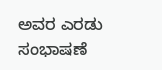ಅವರ ಎರಡು ಸಂಭಾಷಣೆ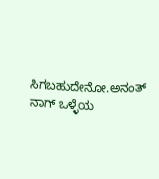ಸಿಗಬಹುದೇನೋ.ಅನಂತ್ ನಾಗ್ ಒಳ್ಳೆಯ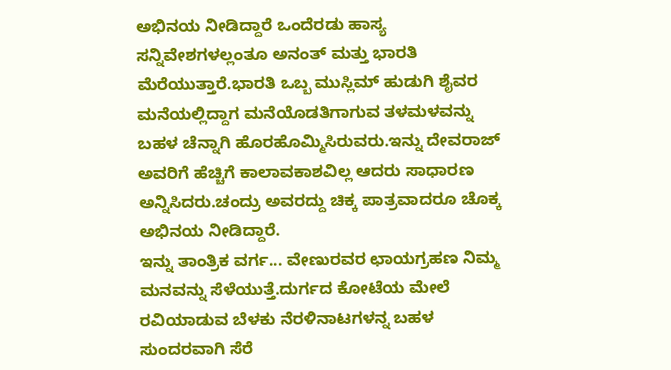ಅಭಿನಯ ನೀಡಿದ್ದಾರೆ ಒಂದೆರಡು ಹಾಸ್ಯ ಸನ್ನಿವೇಶಗಳಲ್ಲಂತೂ ಅನಂತ್ ಮತ್ತು ಭಾರತಿ ಮೆರೆಯುತ್ತಾರೆ.ಭಾರತಿ ಒಬ್ಬ ಮುಸ್ಲಿಮ್ ಹುಡುಗಿ ಶೈವರ ಮನೆಯಲ್ಲಿದ್ದಾಗ ಮನೆಯೊಡತಿಗಾಗುವ ತಳಮಳವನ್ನು ಬಹಳ ಚೆನ್ನಾಗಿ ಹೊರಹೊಮ್ಮಿಸಿರುವರು.ಇನ್ನು ದೇವರಾಜ್ ಅವರಿಗೆ ಹೆಚ್ಚಿಗೆ ಕಾಲಾವಕಾಶವಿಲ್ಲ ಆದರು ಸಾಧಾರಣ ಅನ್ನಿಸಿದರು.ಚಂದ್ರು ಅವರದ್ದು ಚಿಕ್ಕ ಪಾತ್ರವಾದರೂ ಚೊಕ್ಕ ಅಭಿನಯ ನೀಡಿದ್ದಾರೆ.
ಇನ್ನು ತಾಂತ್ರಿಕ ವರ್ಗ... ವೇಣುರವರ ಛಾಯಗ್ರಹಣ ನಿಮ್ಮ ಮನವನ್ನು ಸೆಳೆಯುತ್ತೆ.ದುರ್ಗದ ಕೋಟೆಯ ಮೇಲೆ ರವಿಯಾಡುವ ಬೆಳಕು ನೆರಳಿನಾಟಗಳನ್ನ ಬಹಳ ಸುಂದರವಾಗಿ ಸೆರೆ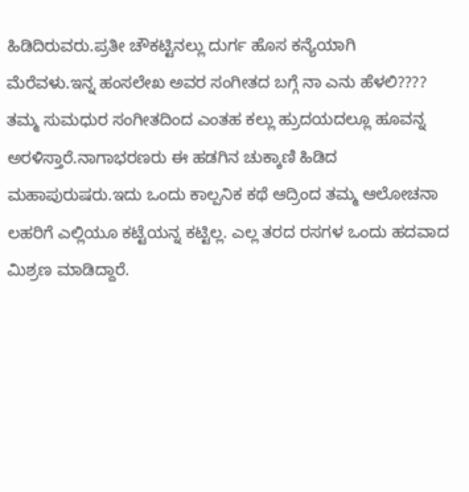ಹಿಡಿದಿರುವರು.ಪ್ರತೀ ಚೌಕಟ್ಟಿನಲ್ಲು ದುರ್ಗ ಹೊಸ ಕನ್ಯೆಯಾಗಿ ಮೆರೆವಳು.ಇನ್ನ ಹಂಸಲೇಖ ಅವರ ಸಂಗೀತದ ಬಗ್ಗೆ ನಾ ಎನು ಹೆಳಲಿ???? ತಮ್ಮ ಸುಮಧುರ ಸಂಗೀತದಿಂದ ಎಂತಹ ಕಲ್ಲು ಹ್ರುದಯದಲ್ಲೂ ಹೂವನ್ನ ಅರಳಿಸ್ತಾರೆ.ನಾಗಾಭರಣರು ಈ ಹಡಗಿನ ಚುಕ್ಕಾಣಿ ಹಿಡಿದ ಮಹಾಪುರುಷರು.ಇದು ಒಂದು ಕಾಲ್ಪನಿಕ ಕಥೆ ಆದ್ರಿಂದ ತಮ್ಮ ಆಲೋಚನಾ ಲಹರಿಗೆ ಎಲ್ಲಿಯೂ ಕಟ್ಟೆಯನ್ನ ಕಟ್ಟಿಲ್ಲ. ಎಲ್ಲ ತರದ ರಸಗಳ ಒಂದು ಹದವಾದ ಮಿಶ್ರಣ ಮಾಡಿದ್ದಾರೆ.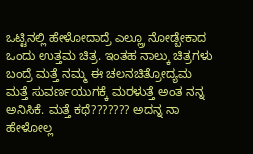ಒಟ್ಟಿನಲ್ಲಿ ಹೇಳೋದಾದ್ರೆ ಎಲ್ಲ್ರೂ ನೋಡ್ಬೇಕಾದ ಒಂದು ಉತ್ತಮ ಚಿತ್ರ. ಇಂತಹ ನಾಲ್ಕು ಚಿತ್ರಗಳು ಬಂದ್ರೆ ಮತ್ತೆ ನಮ್ಮ ಈ ಚಲನಚಿತ್ರೋದ್ಯಮ ಮತ್ತೆ ಸುವರ್ಣಯುಗಕ್ಕೆ ಮರಳುತ್ತೆ ಅಂತ ನನ್ನ ಅನಿಸಿಕೆ. ಮತ್ತೆ ಕಥೆ??????? ಅದನ್ನ ನಾ ಹೇಳೋಲ್ಲ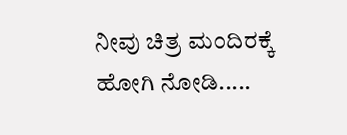ನೀವು ಚಿತ್ರ ಮಂದಿರಕ್ಕೆ ಹೋಗಿ ನೋಡಿ.....